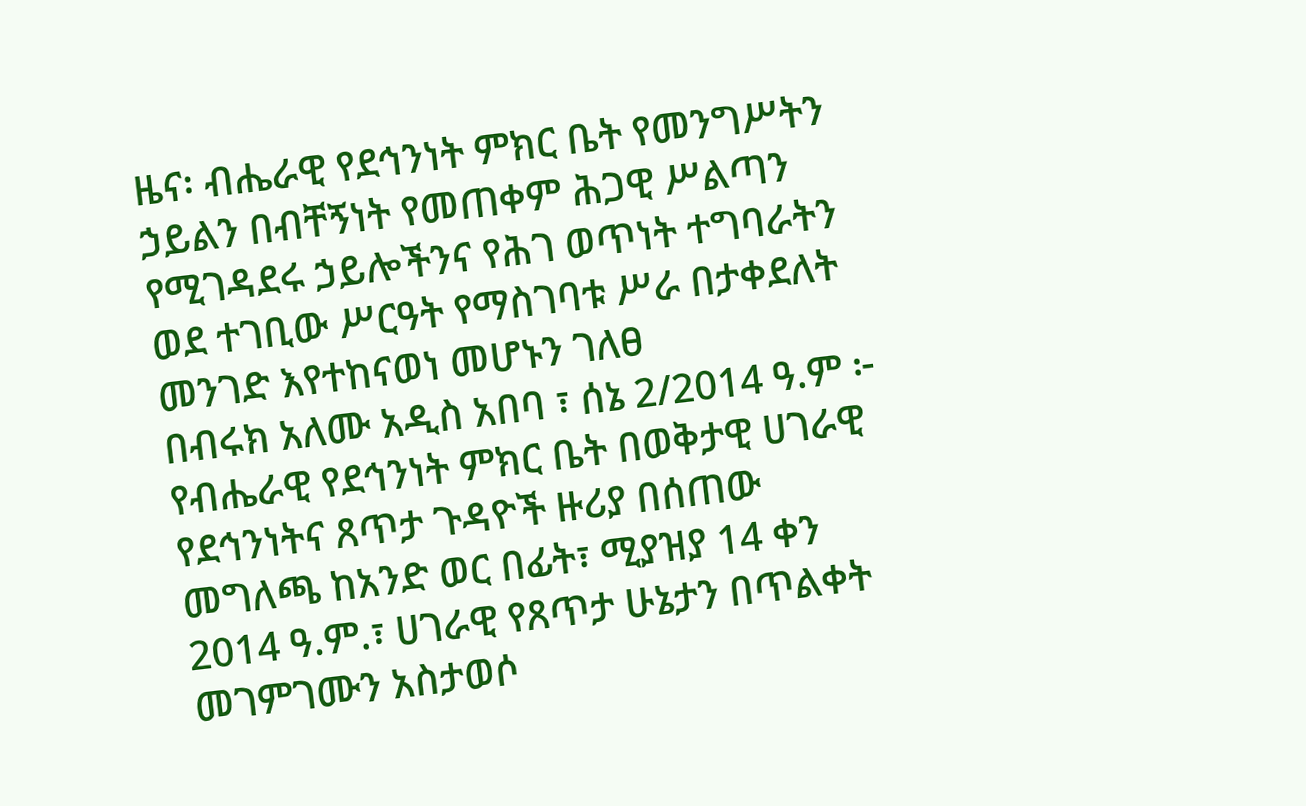ዜና፡ ብሔራዊ የደኅንነት ምክር ቤት የመንግሥትን ኃይልን በብቸኝነት የመጠቀም ሕጋዊ ሥልጣን የሚገዳደሩ ኃይሎችንና የሕገ ወጥነት ተግባራትን ወደ ተገቢው ሥርዓት የማስገባቱ ሥራ በታቀደለት መንገድ እየተከናወነ መሆኑን ገለፀ
በብሩክ አለሙ አዲስ አበባ ፣ ሰኔ 2/2014 ዓ.ም ፦ የብሔራዊ የደኅንነት ምክር ቤት በወቅታዊ ሀገራዊ የደኅንነትና ጸጥታ ጉዳዮች ዙሪያ በሰጠው መግለጫ ከአንድ ወር በፊት፣ ሚያዝያ 14 ቀን 2014 ዓ.ም.፣ ሀገራዊ የጸጥታ ሁኔታን በጥልቀት መገምገሙን አስታወሶ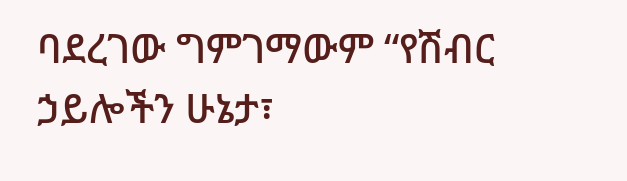ባደረገው ግምገማውም “የሽብር ኃይሎችን ሁኔታ፣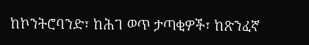ከኮንትሮባንድ፣ ከሕገ ወጥ ታጣቂዎች፣ ከጽንፈኛ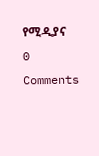የሚዲያና
0 Comments